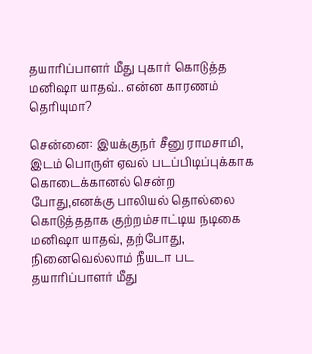தயாரிப்பாளர் மீது புகார் கொடுத்த மனிஷா யாதவ்.. என்ன காரணம் தெரியுமா?

சென்னை: இயக்குநர் சீனு ராமசாமி, இடம் பொருள் ஏவல் படப்பிடிப்புக்காக கொடைக்கானல் சென்ற போது,எனக்கு பாலியல் தொல்லை கொடுத்ததாக குற்றம்சாட்டிய நடிகை மனிஷா யாதவ், தற்போது, நினைவெல்லாம் நீயடா பட தயாரிப்பாளர் மீது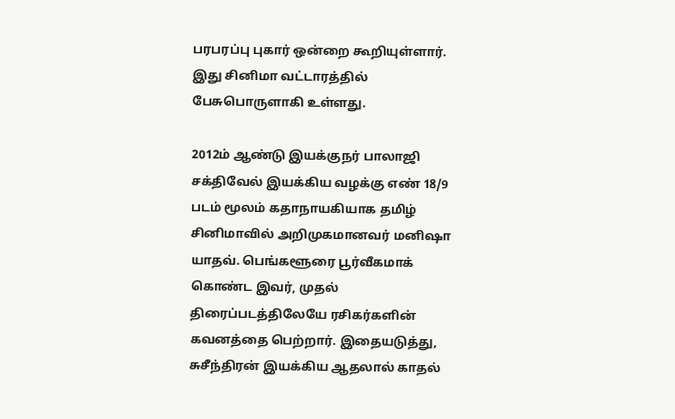பரபரப்பு புகார் ஒன்றை கூறியுள்ளார். இது சினிமா வட்டாரத்தில் பேசுபொருளாகி உள்ளது.

2012ம் ஆண்டு இயக்குநர் பாலாஜி சக்திவேல் இயக்கிய வழக்கு எண் 18/9 படம் மூலம் கதாநாயகியாக தமிழ் சினிமாவில் அறிமுகமானவர் மனிஷா யாதவ். பெங்களூரை பூர்வீகமாக் கொண்ட இவர், முதல் திரைப்படத்திலேயே ரசிகர்களின் கவனத்தை பெற்றார். இதையடுத்து, சுசீந்திரன் இயக்கிய ஆதலால் காதல்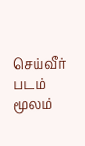செய்வீர் படம் மூலம்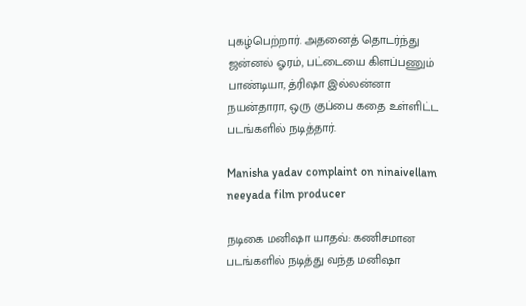புகழ்பெற்றார். அதனைத் தொடர்ந்து ஜன்னல் ஓரம், பட்டையை கிளப்பணும் பாண்டியா, த்ரிஷா இல்லன்னா நயன்தாரா, ஒரு குப்பை கதை உள்ளிட்ட படங்களில் நடித்தார்.

Manisha yadav complaint on ninaivellam neeyada film producer

நடிகை மனிஷா யாதவ்: கணிசமான படங்களில் நடித்து வந்த மனிஷா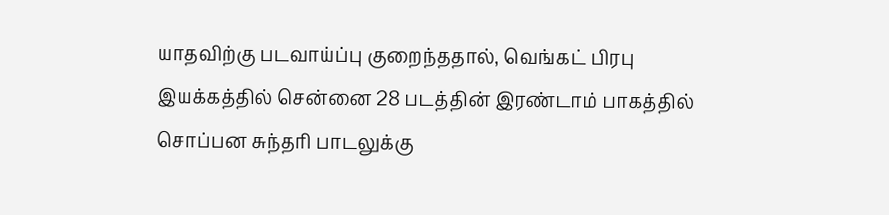யாதவிற்கு படவாய்ப்பு குறைந்ததால், வெங்கட் பிரபு இயக்கத்தில் சென்னை 28 படத்தின் இரண்டாம் பாகத்தில் சொப்பன சுந்தரி பாடலுக்கு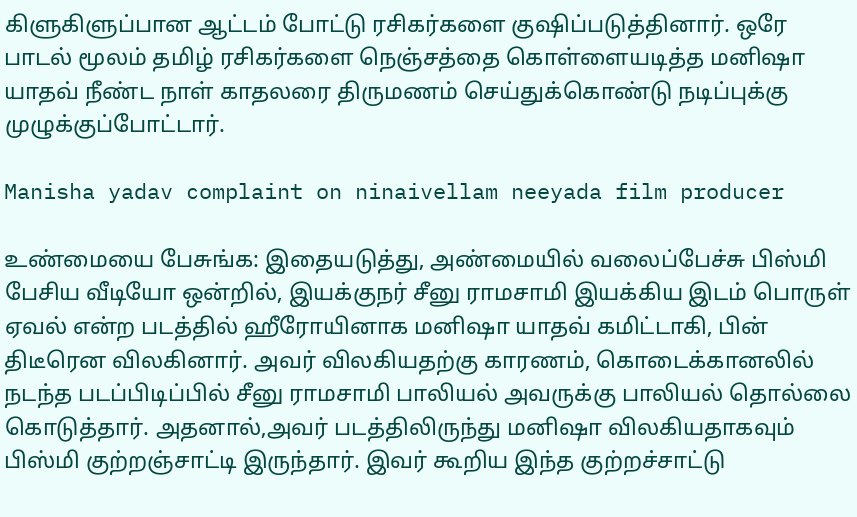கிளுகிளுப்பான ஆட்டம் போட்டு ரசிகர்களை குஷிப்படுத்தினார். ஒரே பாடல் மூலம் தமிழ் ரசிகர்களை நெஞ்சத்தை கொள்ளையடித்த மனிஷா யாதவ் நீண்ட நாள் காதலரை திருமணம் செய்துக்கொண்டு நடிப்புக்கு முழுக்குப்போட்டார்.

Manisha yadav complaint on ninaivellam neeyada film producer

உண்மையை பேசுங்க: இதையடுத்து, அண்மையில் வலைப்பேச்சு பிஸ்மி பேசிய வீடியோ ஒன்றில், இயக்குநர் சீனு ராமசாமி இயக்கிய இடம் பொருள் ஏவல் என்ற படத்தில் ஹீரோயினாக மனிஷா யாதவ் கமிட்டாகி, பின் திடீரென விலகினார். அவர் விலகியதற்கு காரணம், கொடைக்கானலில் நடந்த படப்பிடிப்பில் சீனு ராமசாமி பாலியல் அவருக்கு பாலியல் தொல்லை கொடுத்தார். அதனால்,அவர் படத்திலிருந்து மனிஷா விலகியதாகவும் பிஸ்மி குற்றஞ்சாட்டி இருந்தார். இவர் கூறிய இந்த குற்றச்சாட்டு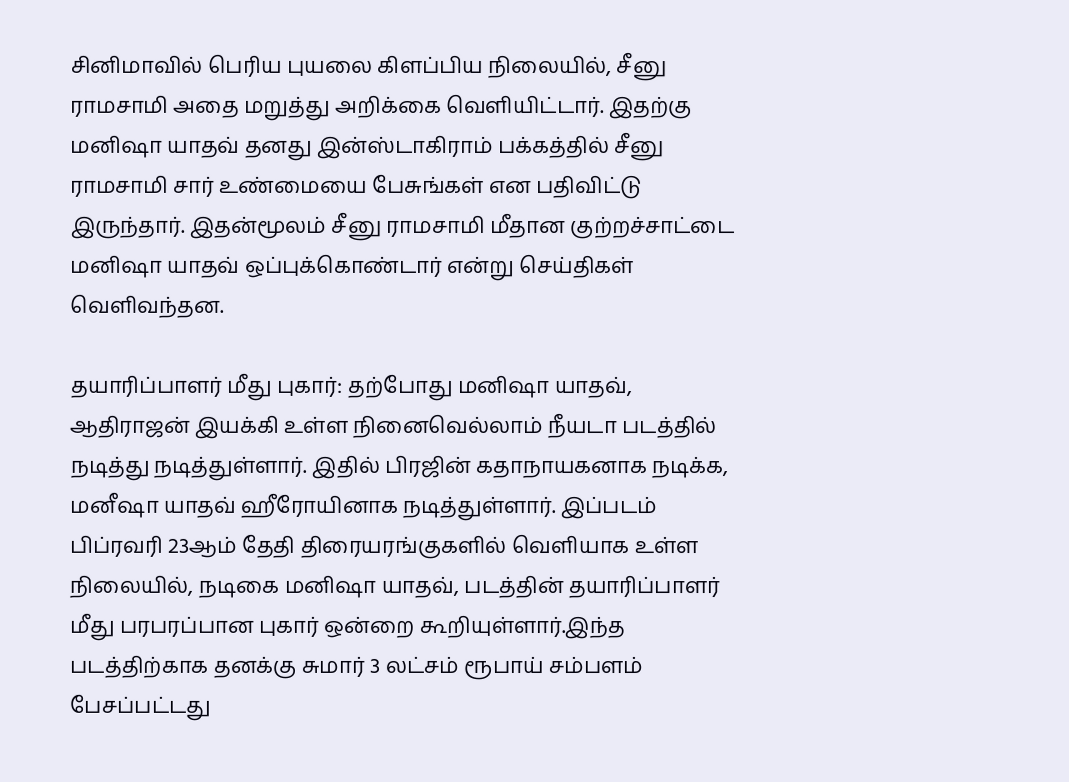சினிமாவில் பெரிய புயலை கிளப்பிய நிலையில், சீனு ராமசாமி அதை மறுத்து அறிக்கை வெளியிட்டார். இதற்கு மனிஷா யாதவ் தனது இன்ஸ்டாகிராம் பக்கத்தில் சீனு ராமசாமி சார் உண்மையை பேசுங்கள் என பதிவிட்டு இருந்தார். இதன்மூலம் சீனு ராமசாமி மீதான குற்றச்சாட்டை மனிஷா யாதவ் ஒப்புக்கொண்டார் என்று செய்திகள் வெளிவந்தன.

தயாரிப்பாளர் மீது புகார்: தற்போது மனிஷா யாதவ், ஆதிராஜன் இயக்கி உள்ள நினைவெல்லாம் நீயடா படத்தில் நடித்து நடித்துள்ளார். இதில் பிரஜின் கதாநாயகனாக நடிக்க, மனீஷா யாதவ் ஹீரோயினாக நடித்துள்ளார். இப்படம் பிப்ரவரி 23ஆம் தேதி திரையரங்குகளில் வெளியாக உள்ள நிலையில், நடிகை மனிஷா யாதவ், படத்தின் தயாரிப்பாளர் மீது பரபரப்பான புகார் ஒன்றை கூறியுள்ளார்.இந்த படத்திற்காக தனக்கு சுமார் 3 லட்சம் ரூபாய் சம்பளம் பேசப்பட்டது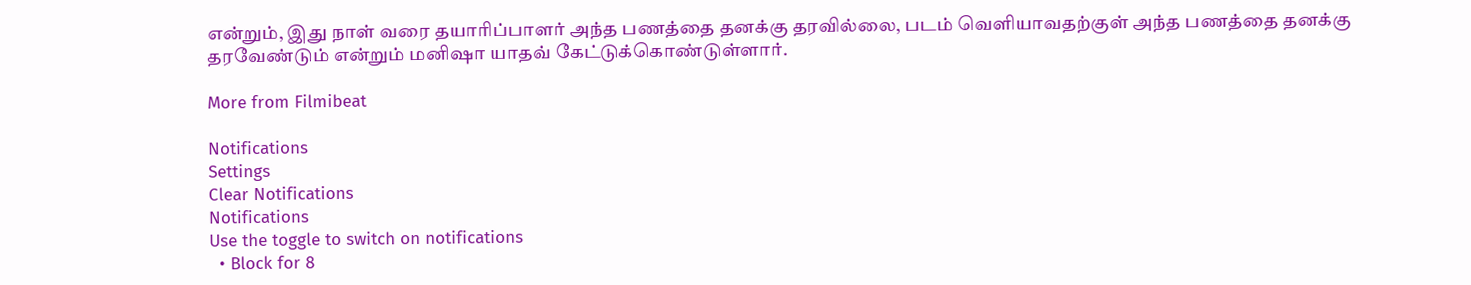என்றும், இது நாள் வரை தயாரிப்பாளர் அந்த பணத்தை தனக்கு தரவில்லை, படம் வெளியாவதற்குள் அந்த பணத்தை தனக்கு தரவேண்டும் என்றும் மனிஷா யாதவ் கேட்டுக்கொண்டுள்ளார்.

More from Filmibeat

Notifications
Settings
Clear Notifications
Notifications
Use the toggle to switch on notifications
  • Block for 8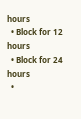hours
  • Block for 12 hours
  • Block for 24 hours
  •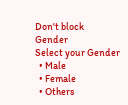Don't block
Gender
Select your Gender
  • Male
  • Female
  • Others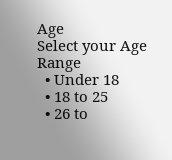Age
Select your Age Range
  • Under 18
  • 18 to 25
  • 26 to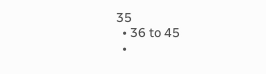35
  • 36 to 45
  •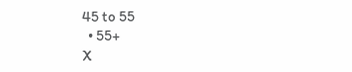45 to 55
  • 55+
X